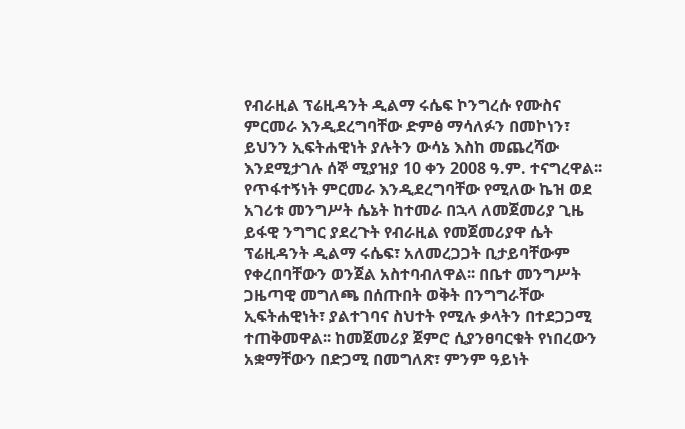የብራዚል ፕሬዚዳንት ዲልማ ሩሴፍ ኮንግረሱ የሙስና ምርመራ እንዲደረግባቸው ድምፅ ማሳለፉን በመኮነን፣ ይህንን ኢፍትሐዊነት ያሉትን ውሳኔ እስከ መጨረሻው እንደሚታገሉ ሰኞ ሚያዝያ 10 ቀን 2008 ዓ.ም. ተናግረዋል፡፡
የጥፋተኝነት ምርመራ እንዲደረግባቸው የሚለው ኬዝ ወደ አገሪቱ መንግሥት ሴኔት ከተመራ በኋላ ለመጀመሪያ ጊዜ ይፋዊ ንግግር ያደረጉት የብራዚል የመጀመሪያዋ ሴት ፕሬዚዳንት ዲልማ ሩሴፍ፣ አለመረጋጋት ቢታይባቸውም የቀረበባቸውን ወንጀል አስተባብለዋል፡፡ በቤተ መንግሥት ጋዜጣዊ መግለጫ በሰጡበት ወቅት በንግግራቸው ኢፍትሐዊነት፣ ያልተገባና ስህተት የሚሉ ቃላትን በተደጋጋሚ ተጠቅመዋል፡፡ ከመጀመሪያ ጀምሮ ሲያንፀባርቁት የነበረውን አቋማቸውን በድጋሚ በመግለጽ፣ ምንም ዓይነት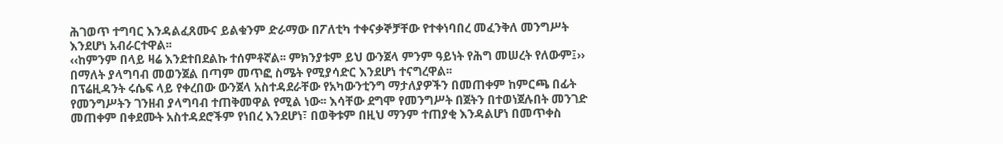ሕገወጥ ተግባር እንዳልፈጸሙና ይልቁንም ድራማው በፖለቲካ ተቀናቃኞቻቸው የተቀነባበረ መፈንቅለ መንግሥት እንደሆነ አብራርተዋል፡፡
‹‹ከምንም በላይ ዛሬ እንደተበደልኩ ተሰምቶኛል፡፡ ምክንያቱም ይህ ውንጀላ ምንም ዓይነት የሕግ መሠረት የለውም፤›› በማለት ያላግባብ መወንጀል በጣም መጥፎ ስሜት የሚያሳድር እንደሆነ ተናግረዋል፡፡
በፕሬዚዳንት ሩሴፍ ላይ የቀረበው ውንጀላ አስተዳደራቸው የአካውንቲንግ ማታለያዎችን በመጠቀም ከምርጫ በፊት የመንግሥትን ገንዘብ ያላግባብ ተጠቅመዋል የሚል ነው፡፡ እሳቸው ደግሞ የመንግሥት በጀትን በተወነጀሉበት መንገድ መጠቀም በቀደሙት አስተዳደሮችም የነበረ እንደሆነ፣ በወቅቱም በዚህ ማንም ተጠያቂ እንዳልሆነ በመጥቀስ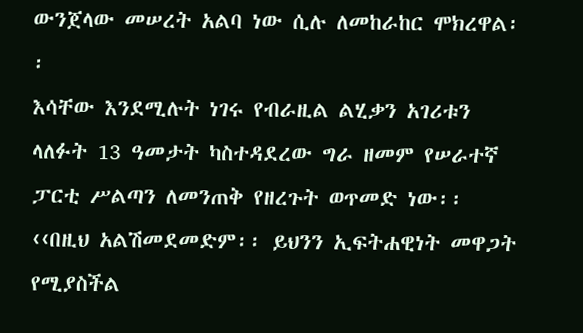ውንጀላው መሠረት አልባ ነው ሲሉ ለመከራከር ሞክረዋል፡፡
እሳቸው እንደሚሉት ነገሩ የብራዚል ልሂቃን አገሪቱን ላለፉት 13 ዓመታት ካስተዳደረው ግራ ዘመም የሠራተኛ ፓርቲ ሥልጣን ለመንጠቅ የዘረጉት ወጥመድ ነው፡፡ ‹‹በዚህ አልሽመደመድም፡፡ ይህንን ኢፍትሐዊነት መዋጋት የሚያስችል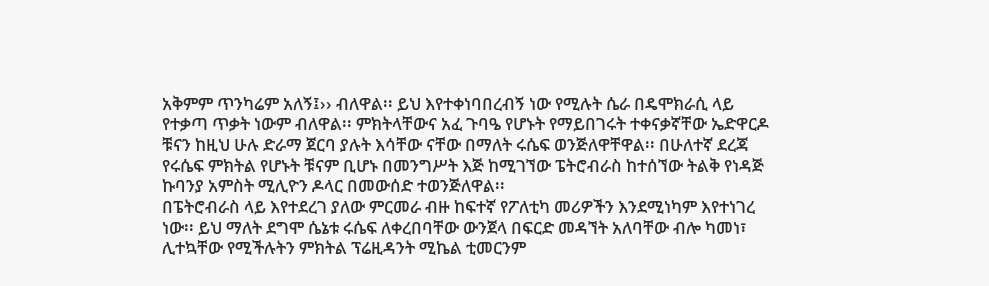አቅምም ጥንካሬም አለኝ፤›› ብለዋል፡፡ ይህ እየተቀነባበረብኝ ነው የሚሉት ሴራ በዴሞክራሲ ላይ የተቃጣ ጥቃት ነውም ብለዋል፡፡ ምክትላቸውና አፈ ጉባዔ የሆኑት የማይበገሩት ተቀናቃኛቸው ኤድዋርዶ ቹናን ከዚህ ሁሉ ድራማ ጀርባ ያሉት እሳቸው ናቸው በማለት ሩሴፍ ወንጅለዋቸዋል፡፡ በሁለተኛ ደረጃ የሩሴፍ ምክትል የሆኑት ቹናም ቢሆኑ በመንግሥት እጅ ከሚገኘው ፔትሮብራስ ከተሰኘው ትልቅ የነዳጅ ኩባንያ አምስት ሚሊዮን ዶላር በመውሰድ ተወንጅለዋል፡፡
በፔትሮብራስ ላይ እየተደረገ ያለው ምርመራ ብዙ ከፍተኛ የፖለቲካ መሪዎችን እንደሚነካም እየተነገረ ነው፡፡ ይህ ማለት ደግሞ ሴኔቱ ሩሴፍ ለቀረበባቸው ውንጀላ በፍርድ መዳኘት አለባቸው ብሎ ካመነ፣ ሊተኳቸው የሚችሉትን ምክትል ፕሬዚዳንት ሚኬል ቲመርንም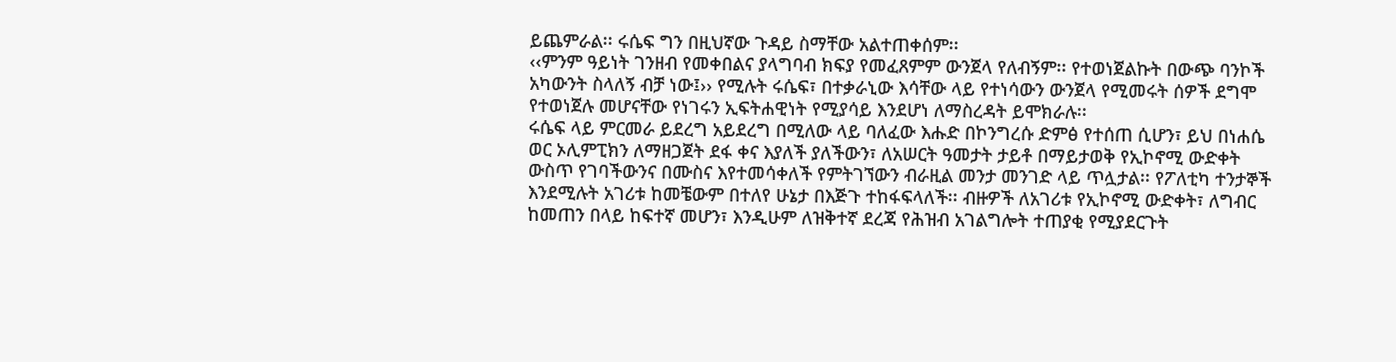ይጨምራል፡፡ ሩሴፍ ግን በዚህኛው ጉዳይ ስማቸው አልተጠቀሰም፡፡
‹‹ምንም ዓይነት ገንዘብ የመቀበልና ያላግባብ ክፍያ የመፈጸምም ውንጀላ የለብኝም፡፡ የተወነጀልኩት በውጭ ባንኮች አካውንት ስላለኝ ብቻ ነው፤›› የሚሉት ሩሴፍ፣ በተቃራኒው እሳቸው ላይ የተነሳውን ውንጀላ የሚመሩት ሰዎች ደግሞ የተወነጀሉ መሆናቸው የነገሩን ኢፍትሐዊነት የሚያሳይ እንደሆነ ለማስረዳት ይሞክራሉ፡፡
ሩሴፍ ላይ ምርመራ ይደረግ አይደረግ በሚለው ላይ ባለፈው እሑድ በኮንግረሱ ድምፅ የተሰጠ ሲሆን፣ ይህ በነሐሴ ወር ኦሊምፒክን ለማዘጋጀት ደፋ ቀና እያለች ያለችውን፣ ለአሠርት ዓመታት ታይቶ በማይታወቅ የኢኮኖሚ ውድቀት ውስጥ የገባችውንና በሙስና እየተመሳቀለች የምትገኘውን ብራዚል መንታ መንገድ ላይ ጥሏታል፡፡ የፖለቲካ ተንታኞች እንደሚሉት አገሪቱ ከመቼውም በተለየ ሁኔታ በእጅጉ ተከፋፍላለች፡፡ ብዙዎች ለአገሪቱ የኢኮኖሚ ውድቀት፣ ለግብር ከመጠን በላይ ከፍተኛ መሆን፣ እንዲሁም ለዝቅተኛ ደረጃ የሕዝብ አገልግሎት ተጠያቂ የሚያደርጉት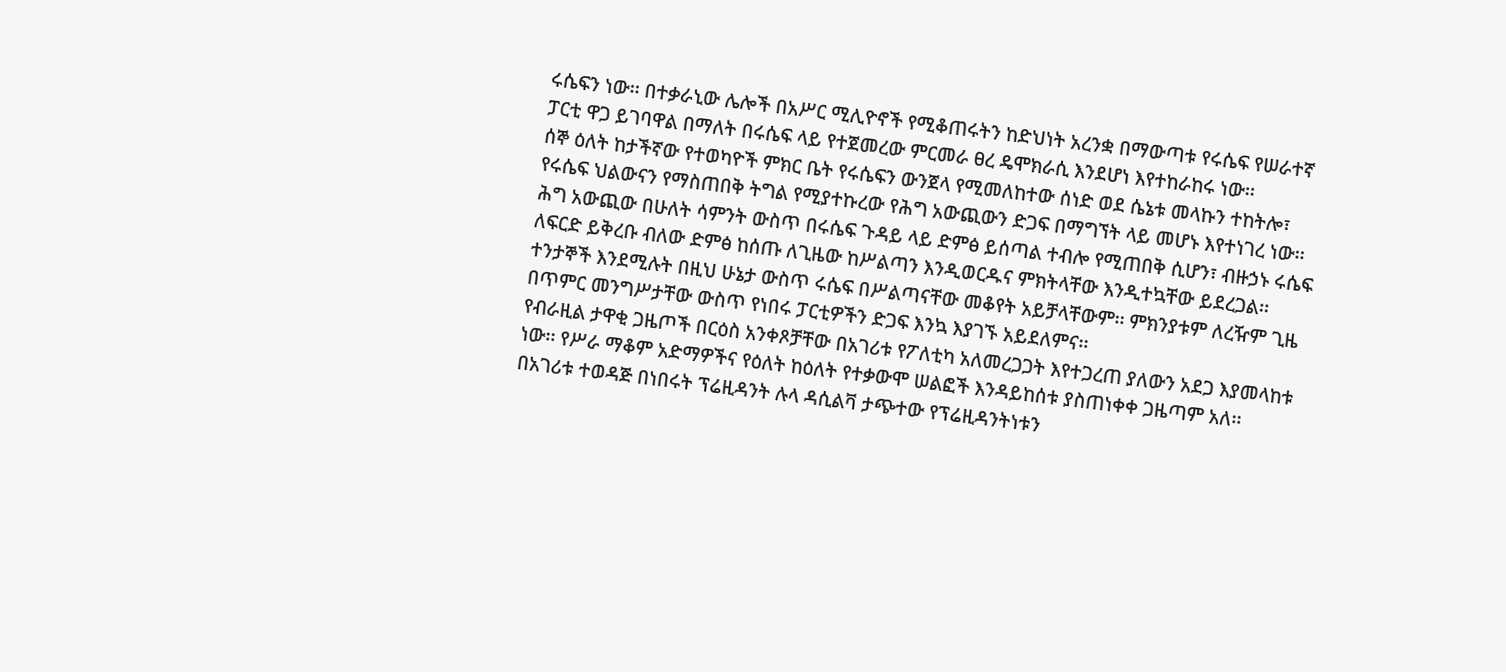ሩሴፍን ነው፡፡ በተቃራኒው ሌሎች በአሥር ሚሊዮኖች የሚቆጠሩትን ከድህነት አረንቋ በማውጣቱ የሩሴፍ የሠራተኛ ፓርቲ ዋጋ ይገባዋል በማለት በሩሴፍ ላይ የተጀመረው ምርመራ ፀረ ዴሞክራሲ እንደሆነ እየተከራከሩ ነው፡፡
ሰኞ ዕለት ከታችኛው የተወካዮች ምክር ቤት የሩሴፍን ውንጀላ የሚመለከተው ሰነድ ወደ ሴኔቱ መላኩን ተከትሎ፣ የሩሴፍ ህልውናን የማስጠበቅ ትግል የሚያተኩረው የሕግ አውጪውን ድጋፍ በማግኘት ላይ መሆኑ እየተነገረ ነው፡፡
ሕግ አውጪው በሁለት ሳምንት ውስጥ በሩሴፍ ጉዳይ ላይ ድምፅ ይሰጣል ተብሎ የሚጠበቅ ሲሆን፣ ብዙኃኑ ሩሴፍ ለፍርድ ይቅረቡ ብለው ድምፅ ከሰጡ ለጊዜው ከሥልጣን እንዲወርዱና ምክትላቸው እንዲተኳቸው ይደረጋል፡፡
ተንታኞች እንደሚሉት በዚህ ሁኔታ ውስጥ ሩሴፍ በሥልጣናቸው መቆየት አይቻላቸውም፡፡ ምክንያቱም ለረዥም ጊዜ በጥምር መንግሥታቸው ውስጥ የነበሩ ፓርቲዎችን ድጋፍ እንኳ እያገኙ አይደለምና፡፡
የብራዚል ታዋቂ ጋዜጦች በርዕስ አንቀጾቻቸው በአገሪቱ የፖለቲካ አለመረጋጋት እየተጋረጠ ያለውን አደጋ እያመላከቱ ነው፡፡ የሥራ ማቆም አድማዎችና የዕለት ከዕለት የተቃውሞ ሠልፎች እንዳይከሰቱ ያስጠነቀቀ ጋዜጣም አለ፡፡
በአገሪቱ ተወዳጅ በነበሩት ፕሬዚዳንት ሉላ ዳሲልቫ ታጭተው የፕሬዚዳንትነቱን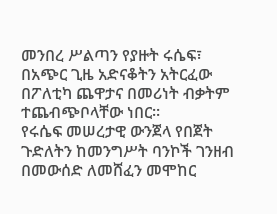መንበረ ሥልጣን የያዙት ሩሴፍ፣ በአጭር ጊዜ አድናቆትን አትርፈው በፖለቲካ ጨዋታና በመሪነት ብቃትም ተጨብጭቦላቸው ነበር፡፡
የሩሴፍ መሠረታዊ ውንጀላ የበጀት ጉድለትን ከመንግሥት ባንኮች ገንዘብ በመውሰድ ለመሸፈን መሞከር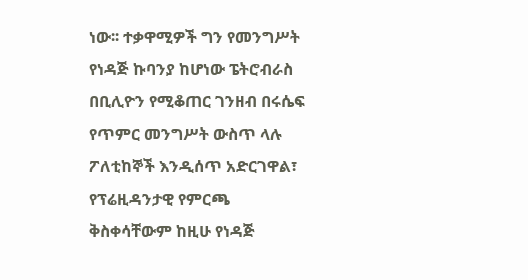ነው፡፡ ተቃዋሚዎች ግን የመንግሥት የነዳጅ ኩባንያ ከሆነው ፔትሮብራስ በቢሊዮን የሚቆጠር ገንዘብ በሩሴፍ የጥምር መንግሥት ውስጥ ላሉ ፖለቲከኞች እንዲሰጥ አድርገዋል፣ የፕሬዚዳንታዊ የምርጫ ቅስቀሳቸውም ከዚሁ የነዳጅ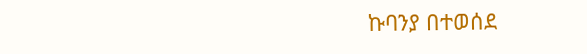ኩባንያ በተወሰደ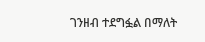ገንዘብ ተደግፏል በማለት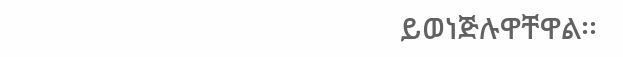ይወነጅሉዋቸዋል፡፡